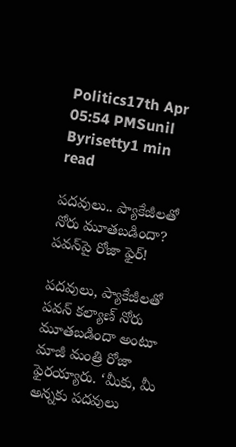Politics17th Apr 05:54 PMSunil Byrisetty1 min read

పదవులు.. ప్యాకేజీలతో నోరు మూతబడిందా? పవన్‌పై రోజా ఫైర్!

పదవులు, ప్యాకేజీలతో పవన్ కల్యాణ్ నోరు మూతబడిందా అంటూ మాజీ మంత్రి రోజా ఫైరయ్యారు. ‘మీకు, మీ అన్నకు పదవులు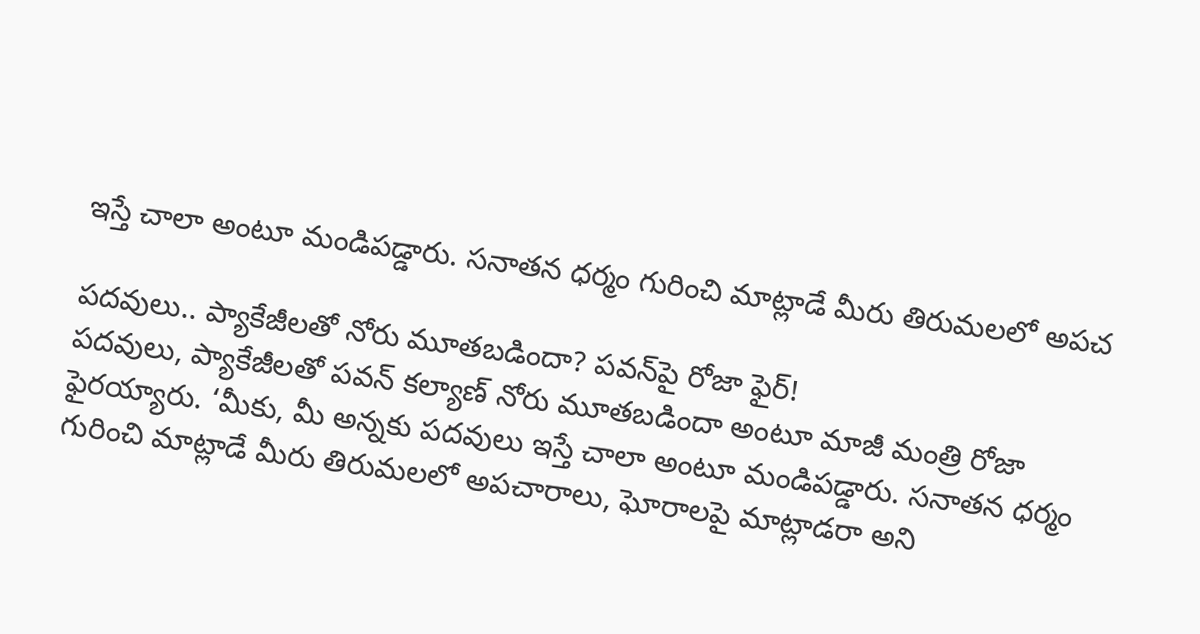ఇస్తే చాలా అంటూ మండిపడ్డారు. సనాతన ధర్మం గురించి మాట్లాడే మీరు తిరుమలలో అపచ

పదవులు.. ప్యాకేజీలతో నోరు మూతబడిందా? పవన్‌పై రోజా ఫైర్!
పదవులు, ప్యాకేజీలతో పవన్ కల్యాణ్ నోరు మూతబడిందా అంటూ మాజీ మంత్రి రోజా ఫైరయ్యారు. ‘మీకు, మీ అన్నకు పదవులు ఇస్తే చాలా అంటూ మండిపడ్డారు. సనాతన ధర్మం గురించి మాట్లాడే మీరు తిరుమలలో అపచారాలు, ఘోరాలపై మాట్లాడరా అని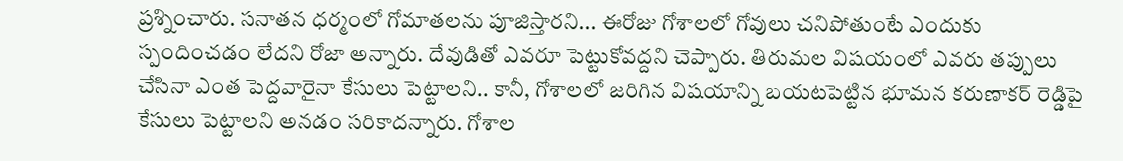ప్రశ్నించారు. సనాతన ధర్మంలో గోమాతలను పూజిస్తారని... ఈరోజు గోశాలలో గోవులు చనిపోతుంటే ఎందుకు స్పందించడం లేదని రోజా అన్నారు. దేవుడితో ఎవరూ పెట్టుకోవద్దని చెప్పారు. తిరుమల విషయంలో ఎవరు తప్పులు చేసినా ఎంత పెద్దవారైనా కేసులు పెట్టాలని.. కానీ, గోశాలలో జరిగిన విషయాన్ని బయటపెట్టిన భూమన కరుణాకర్ రెడ్డిపై కేసులు పెట్టాలని అనడం సరికాదన్నారు. గోశాల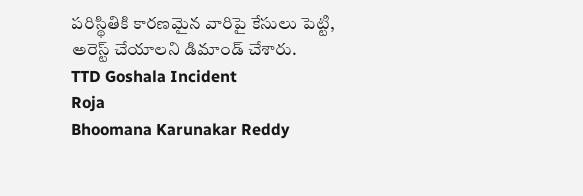పరిస్థితికి కారణమైన వారిపై కేసులు పెట్టి, అరెస్ట్ చేయాలని డిమాండ్ చేశారు.
TTD Goshala Incident
Roja
Bhoomana Karunakar Reddy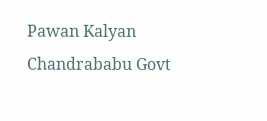Pawan Kalyan
Chandrababu Govt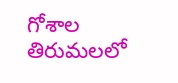గోశాల
తిరుమలలో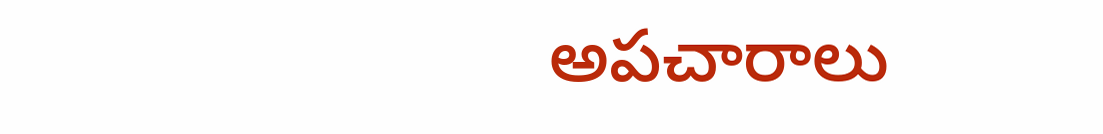అపచారాలు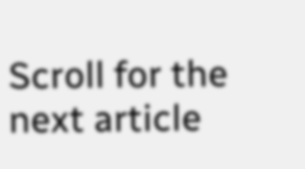Scroll for the next article